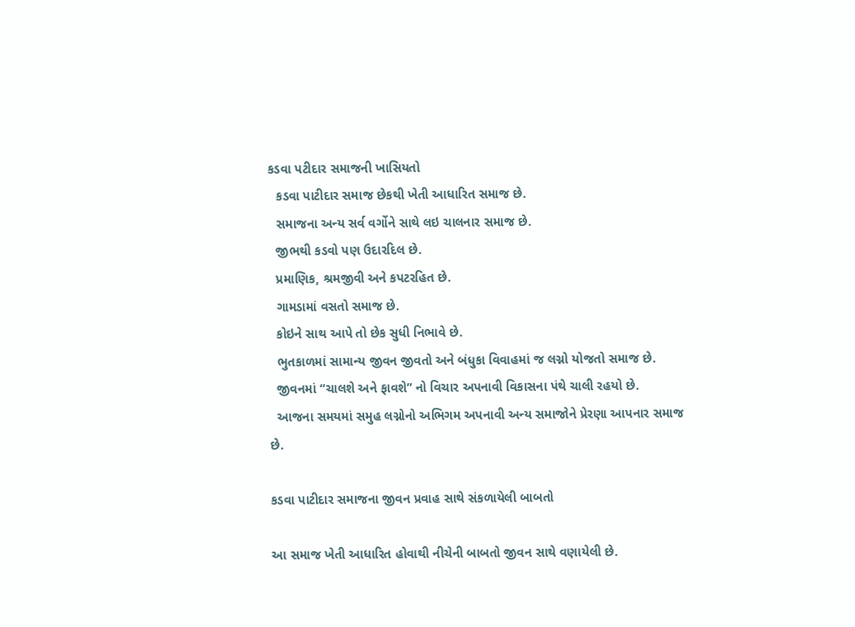કડવા પટીદાર સમાજની ખાસિયતો
  કડવા પાટીદાર સમાજ છેકથી ખેતી આધારિત સમાજ છે.
  સમાજના અન્ય સર્વ વર્ગોને સાથે લઇ ચાલનાર સમાજ છે.
  જીભથી કડવો પણ ઉદારદિલ છે.
  પ્રમાણિક, શ્રમજીવી અને કપટરહિત છે.
  ગામડામાં વસતો સમાજ છે.
  કોઇને સાથ આપે તો છેક સુધી નિભાવે છે.
  ભુતકાળમાં સામાન્ય જીવન જીવતો અને બંધુકા વિવાહમાં જ લગ્નો યોજતો સમાજ છે.
  જીવનમાં “ચાલશે અને ફાવશે” નો વિચાર અપનાવી વિકાસના પંથે ચાલી રહયો છે.
  આજના સમયમાં સમુહ લગ્નોનો અભિગમ અપનાવી અન્ય સમાજોને પ્રેરણા આપનાર સમાજ છે.

કડવા પાટીદાર સમાજના જીવન પ્રવાહ સાથે સંકળાયેલી બાબતો

આ સમાજ ખેતી આધારિત હોવાથી નીચેની બાબતો જીવન સાથે વણાયેલી છે.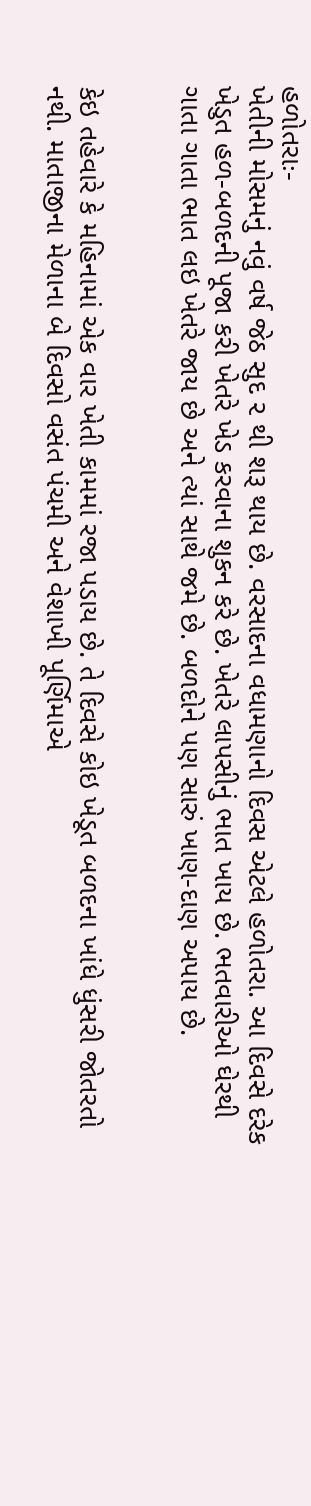હળોતરાઃ-
ખેતીની મોસમનું નવું વર્ષ જેઠ સુદ ૨ થી શરૂ થાય છે. વરસાદના વધામણાનો દિવસ એટલે હળોતરા. આ દિવસે દરેક ખેડુત હળ-બળદની પૂજા કરી ખેતરે ખેડ કરવાના શુકન કરે છે. ખેતરે લાપસીનું ભાત ખાય છે. ભતવારીઓ ઘેરથી ગાતા ગાતા ભાત લઇ ખેતરે જાય છે અને ત્યાં સાથે જમે છે. બળદોને પણ સારું ખાણ-દાણ અપાય છે.


કેઇ તહેવારે કે મહિનામાં એક વાર ખેતી કામમાં રજા પડાય છે. તે દિવસે કોઇ ખેડૂત બળદના ખાંધે ધુંસરી જોતરતો નથી. માતાજીના મેળાના બે દિવસો વસંત પંચમી અને વેશાખી પૂર્ણિમાએ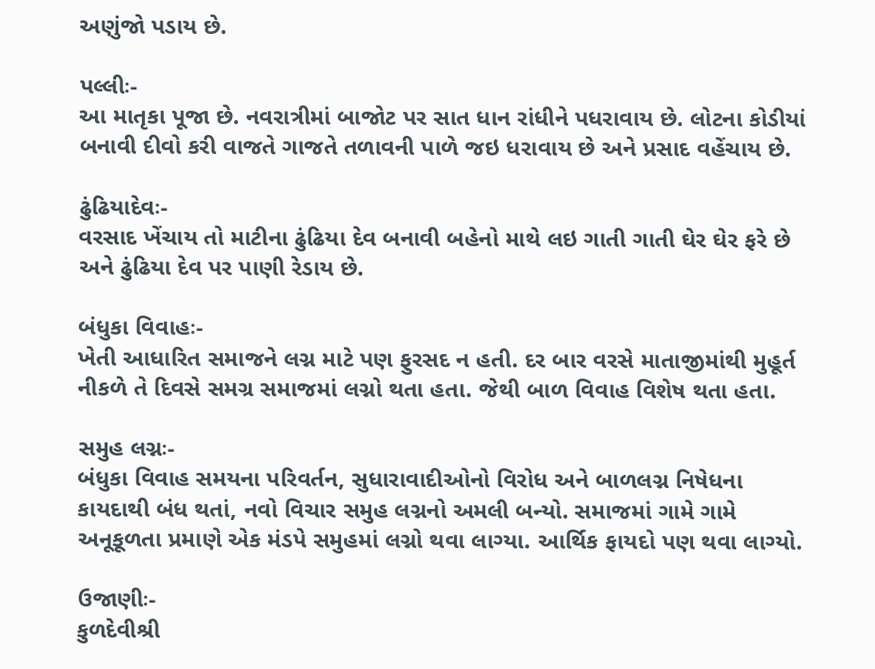અણુંજો પડાય છે.

પલ્લીઃ-
આ માતૃકા પૂજા છે. નવરાત્રીમાં બાજોટ પર સાત ધાન રાંધીને પધરાવાય છે. લોટના કોડીયાં બનાવી દીવો કરી વાજતે ગાજતે તળાવની પાળે જઇ ધરાવાય છે અને પ્રસાદ વહેંચાય છે.

ઢુંઢિયાદેવઃ-
વરસાદ ખેંચાય તો માટીના ઢુંઢિયા દેવ બનાવી બહેનો માથે લઇ ગાતી ગાતી ઘેર ઘેર ફરે છે અને ઢુંઢિયા દેવ પર પાણી રેડાય છે.

બંધુકા વિવાહઃ-
ખેતી આધારિત સમાજને લગ્ન માટે પણ ફુરસદ ન હતી. દર બાર વરસે માતાજીમાંથી મુહૂર્ત નીકળે તે દિવસે સમગ્ર સમાજમાં લગ્નો થતા હતા. જેથી બાળ વિવાહ વિશેષ થતા હતા.

સમુહ લગ્નઃ-
બંધુકા વિવાહ સમયના પરિવર્તન, સુધારાવાદીઓનો વિરોધ અને બાળલગ્ન નિષેધના કાયદાથી બંધ થતાં, નવો વિચાર સમુહ લગ્નનો અમલી બન્યો. સમાજમાં ગામે ગામે અનૂકૂળતા પ્રમાણે એક મંડપે સમુહમાં લગ્નો થવા લાગ્યા. આર્થિક ફાયદો પણ થવા લાગ્યો.

ઉજાણીઃ-
કુળદેવીશ્રી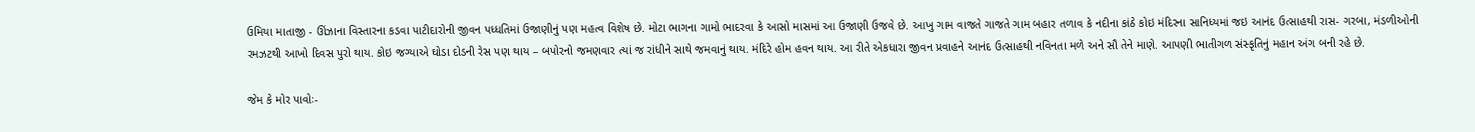ઉમિયા માતાજી - ઊંઝાના વિસ્તારના કડવા પાટીદારોની જીવન પધ્ધતિમાં ઉજાણીનું પણ મહત્વ વિશેષ છે. મોટા ભાગના ગામો ભાદરવા કે આસો માસમાં આ ઉજાણી ઉજવે છે. આખુ ગામ વાજતે ગાજતે ગામ બહાર તળાવ કે નદીના કાંઠે કોઇ મંદિરના સાનિધ્યમાં જઇ આનંદ ઉત્સાહથી રાસ- ગરબા, મંડળીઓની રમઝટથી આખો દિવસ પુરો થાય. કોઇ જગ્યાએ ઘોડા દોડની રેસ પણ થાય – બપોરનો જમણવાર ત્યાં જ રાંધીને સાથે જમવાનું થાય. મંદિરે હોમ હવન થાય. આ રીતે એકધારા જીવન પ્રવાહને આનંદ ઉત્સાહથી નવિનતા મળે અને સૌ તેને માણે. આપણી ભાતીગળ સંસ્કૃતિનું મહાન અંગ બની રહે છે.

જેમ કે મોર પાવોઃ-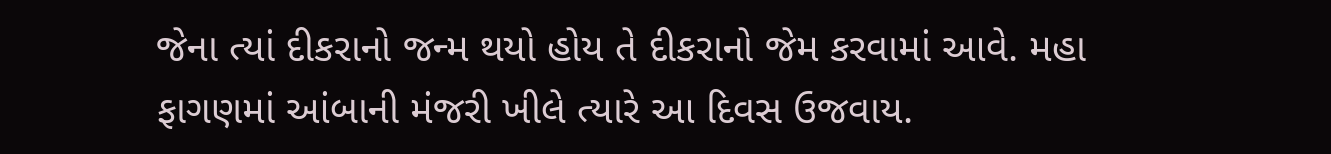જેના ત્યાં દીકરાનો જન્મ થયો હોય તે દીકરાનો જેમ કરવામાં આવે. મહા ફાગણમાં આંબાની મંજરી ખીલે ત્યારે આ દિવસ ઉજવાય.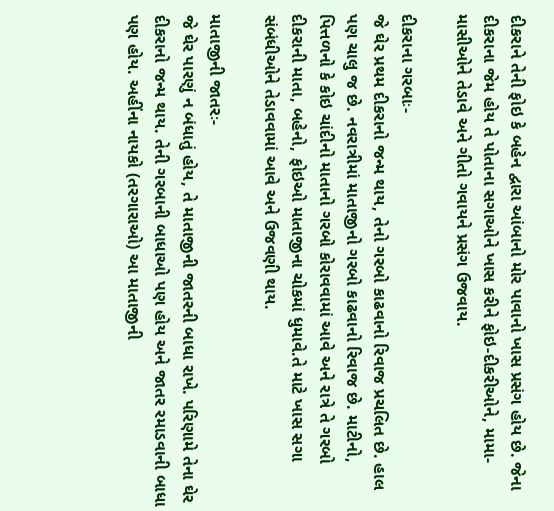દીકરાને તેની ફોઇ કે બહેન દ્વારા આંબાનો મોર પાવાનો ખાસ પ્રસંગ હોય છે. જેના દીકરાના જેમ હોય તે પોતાના સગાઓને ખાસ કરીને ફોઇ-દીકરીઓને, મામા-માસીઓને તેડાવે અને ગીતો ગવાયને પ્રસંગ ઉજવાય.

દીકરાના ગરબાઃ-
જે ઘેર પ્રથમ દીકરાનો જન્મ થાય, તેનો ગરબો કાઢવાનો રિવાજ પ્રચલિત છે. હાલ પણ ચાલુ જ છે. નવરાત્રીમાં માતાજીનો ગરબો કાઢવાનો રિવાજ છે. માટીનો, પિત્તળનો કે કોઇ ચાંદીનો માતાનો ગરબો કોરાવવામાં આવે અને રાત્રે તે ગરબો દીકરાની માતા, બહેનો, ફોઇઓ માતાજીના ચોકમાં ધુમાવે.તે માટે ખાસ સગા સંબંધીઓને તેડાવવામાં આવે અને ઉજવણી થાય.

માતાજીની જાતરઃ-
જે ઘેર પારણું ન બંધાતું હોય, તે માતાજીની જાતરની બાધા રાખે. પરિણામે તેના ઘેર દીકરાનો જન્મ થાય. તેની ગરબાની બાધાઓ પણ હોય અને જાતર રમાડવાની બાધા પણ હોય. અહીંના નાયકો (તરગારાઓ) આ માતાજીની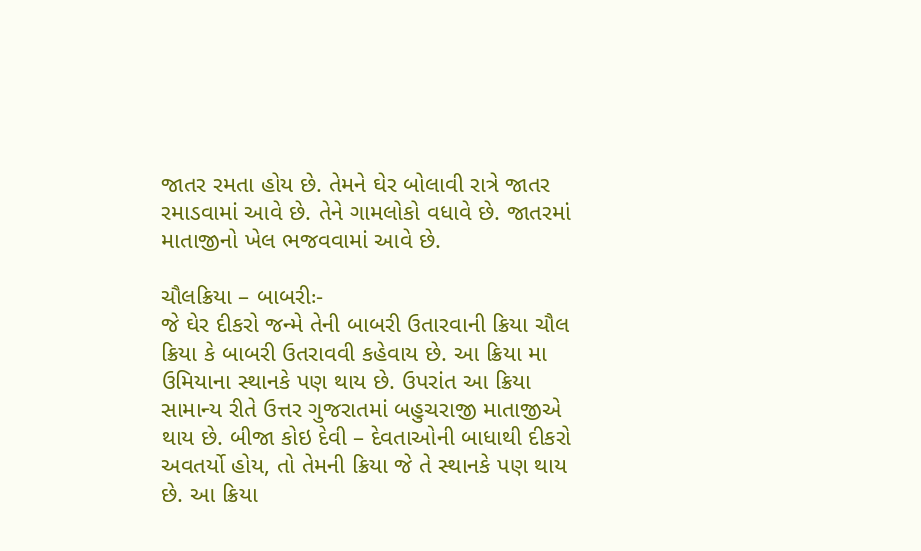જાતર રમતા હોય છે. તેમને ઘેર બોલાવી રાત્રે જાતર રમાડવામાં આવે છે. તેને ગામલોકો વધાવે છે. જાતરમાં માતાજીનો ખેલ ભજવવામાં આવે છે.

ચૌલક્રિયા – બાબરીઃ-
જે ઘેર દીકરો જન્મે તેની બાબરી ઉતારવાની ક્રિયા ચૌલ ક્રિયા કે બાબરી ઉતરાવવી કહેવાય છે. આ ક્રિયા મા ઉમિયાના સ્થાનકે પણ થાય છે. ઉપરાંત આ ક્રિયા સામાન્ય રીતે ઉત્તર ગુજરાતમાં બહુચરાજી માતાજીએ થાય છે. બીજા કોઇ દેવી – દેવતાઓની બાધાથી દીકરો અવતર્યો હોય, તો તેમની ક્રિયા જે તે સ્થાનકે પણ થાય છે. આ ક્રિયા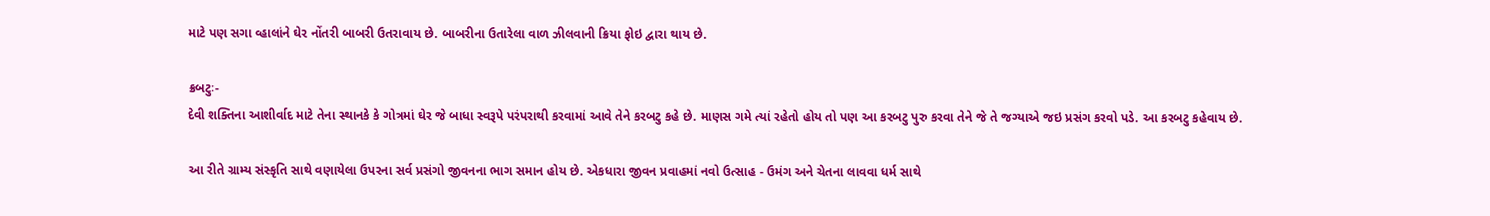માટે પણ સગા વ્હાલાંને ઘેર નોંતરી બાબરી ઉતરાવાય છે. બાબરીના ઉતારેલા વાળ ઝીલવાની ક્રિયા ફોઇ દ્વારા થાય છે.

ક્રબટુઃ-
દેવી શક્તિના આશીર્વાદ માટે તેના સ્થાનકે કે ગોત્રમાં ઘેર જે બાધા સ્વરૂપે પરંપરાથી કરવામાં આવે તેને કરબટુ કહે છે. માણસ ગમે ત્યાં રહેતો હોય તો પણ આ કરબટુ પુરુ કરવા તેને જે તે જગ્યાએ જઇ પ્રસંગ કરવો પડે. આ કરબટુ કહેવાય છે.

આ રીતે ગ્રામ્ય સંસ્કૃતિ સાથે વણાયેલા ઉપરના સર્વ પ્રસંગો જીવનના ભાગ સમાન હોય છે. એકધારા જીવન પ્રવાહમાં નવો ઉત્સાહ - ઉમંગ અને ચેતના લાવવા ધર્મ સાથે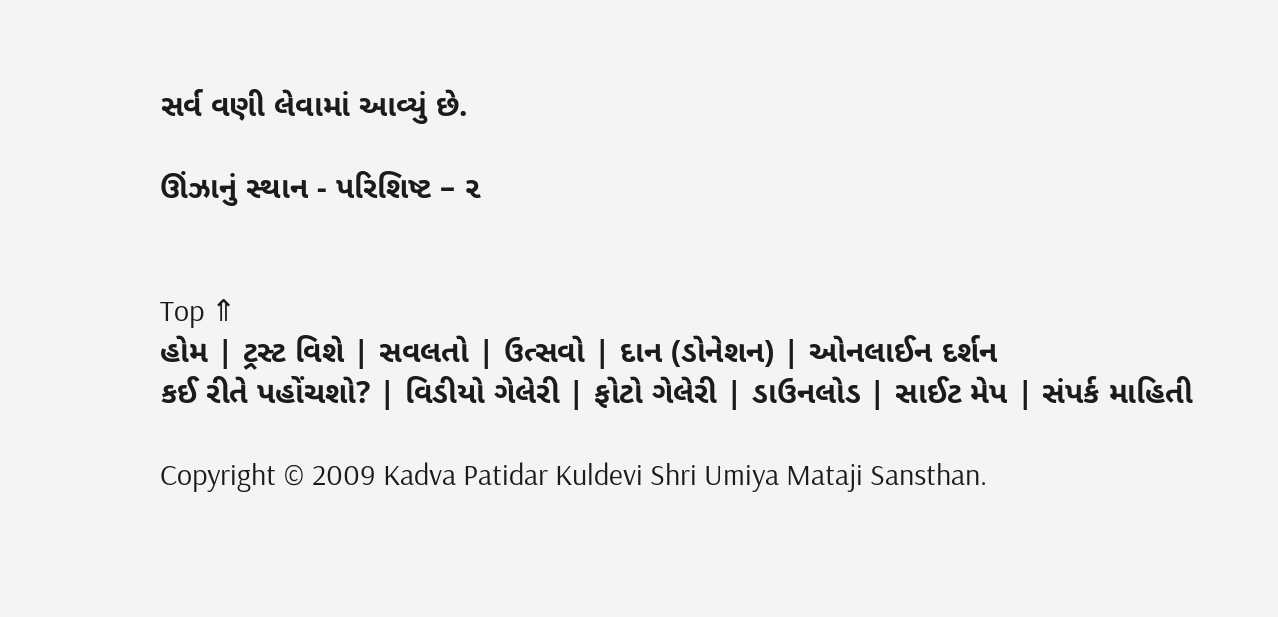સર્વ વણી લેવામાં આવ્યું છે.

ઊંઝાનું સ્થાન - પરિશિષ્ટ – ૨


Top ⇑
હોમ | ટ્રસ્ટ વિશે | સવલતો | ઉત્સવો | દાન (ડોનેશન) | ઓનલાઈન દર્શન
કઈ રીતે પહોંચશો? | વિડીયો ગેલેરી | ફોટો ગેલેરી | ડાઉનલોડ | સાઈટ મેપ | સંપર્ક માહિતી

Copyright © 2009 Kadva Patidar Kuldevi Shri Umiya Mataji Sansthan.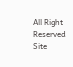All Right Reserved
Site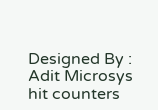Designed By : Adit Microsys
hit counters